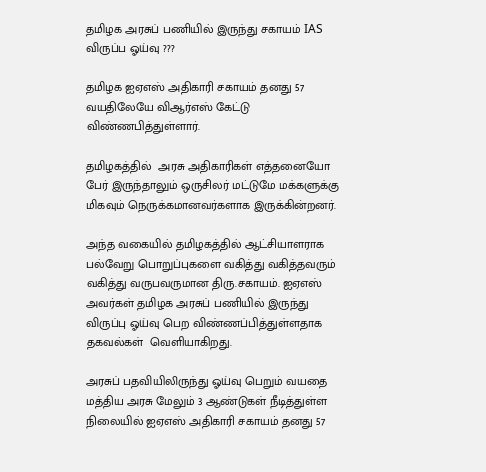தமிழக அரசுப் பணியில் இருந்து சகாயம் IAS விருப்ப ஓய்வு ???

தமிழக ஐஏஎஸ் அதிகாரி சகாயம் தனது 57 வயதிலேயே விஆர்எஸ் கேட்டு விண்ணபித்துள்ளார்.

தமிழகத்தில்  அரசு அதிகாரிகள் எத்தனையோ பேர் இருந்தாலும் ஒருசிலர் மட்டுமே மக்களுக்கு மிகவும் நெருக்கமானவர்களாக இருக்கின்றனர்.

அந்த வகையில் தமிழகத்தில் ஆட்சியாளராக பல்வேறு பொறுப்புகளை வகித்து வகித்தவரும் வகித்து வருபவருமான திரு.சகாயம். ஐஏஎஸ் அவர்கள் தமிழக அரசுப் பணியில் இருந்து விருப்பு ஓய்வு பெற விண்ணப்பித்துள்ளதாக தகவல்கள்  வெளியாகிறது.

அரசுப் பதவியிலிருந்து ஓய்வு பெறும் வயதை மத்திய அரசு மேலும் 3 ஆண்டுகள் நீடித்துள்ள நிலையில் ஐஏஎஸ் அதிகாரி சகாயம் தனது 57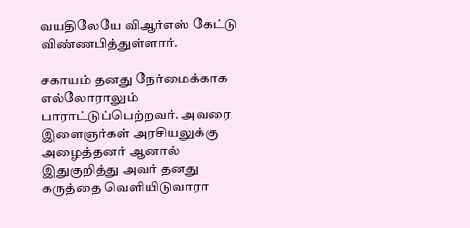வயதிலேயே விஆர்எஸ் கேட்டு விண்ணபித்துள்ளார்.

சகாயம் தனது நேர்மைக்காக எல்லோராலும் பாராட்டுப்பெற்றவர். அவரை இளைஞர்கள் அரசியலுக்கு அழைத்தனர் ஆனால் இதுகுறித்து அவர் தனது கருத்தை வெளியிடுவாரா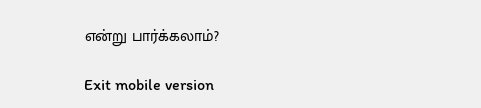என்று பார்க்கலாம்?

Exit mobile version